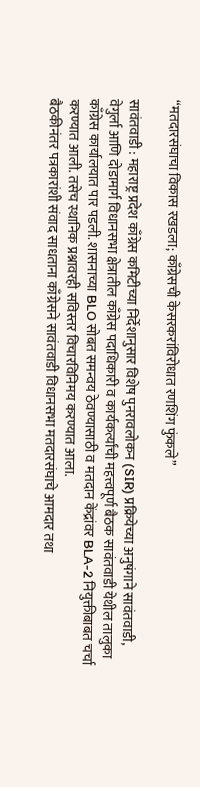“मतदारसंघाचा विकास रखडला; काँग्रेसची केसरकरांविरोधात रणशिंग फुंकले”

सावंतवाडी : महाराष्ट्र प्रदेश काँग्रेस कमिटीच्या निर्देशानुसार विशेष पुनरावलोकन (SIR) प्रक्रियेच्या अनुषंगाने सावंतवाडी, वेगुर्ला आणि दोडामार्ग विधानसभा क्षेत्रातील काँग्रेस पदाधिकारी व कार्यकर्त्यांची महत्त्वपूर्ण बैठक सावंतवाडी येथील तालुका काँग्रेस कार्यालयात पार पडली. शासनाच्या BLO सोबत समन्वय ठेवण्यासाठी व मतदान केंद्रांवर BLA-2 नियुक्तीबाबत चर्चा करण्यात आली. तसेच स्थानिक प्रश्नावरही सविस्तर विचारविनिमय करण्यात आला.
बैठकीनंतर पत्रकारांशी संवाद साधताना काँग्रेसने सावंतवाडी विधानसभा मतदारसंघाचे आमदार तथा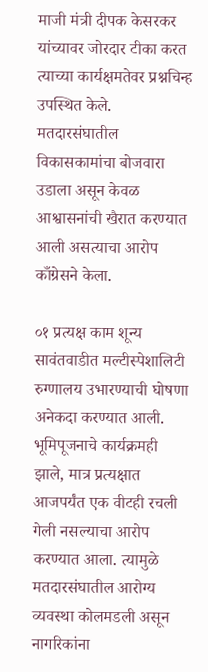माजी मंत्री दीपक केसरकर यांच्यावर जोरदार टीका करत त्याच्या कार्यक्षमतेवर प्रश्नचिन्ह उपस्थित केले. मतदारसंघातील विकासकामांचा बोजवारा उडाला असून केवळ आश्वासनांची खैरात करण्यात आली असत्याचा आरोप काँग्रेसने केला.

०१ प्रत्यक्ष काम शून्य सावंतवाडीत मल्टीस्पेशालिटी रुग्णालय उभारण्याची घोषणा अनेकदा करण्यात आली. भूमिपूजनाचे कार्यक्रमही झाले, मात्र प्रत्यक्षात आजपर्यंत एक वीटही रचली गेली नसल्याचा आरोप करण्यात आला. त्यामुळे मतदारसंघातील आरोग्य व्यवस्था कोलमडली असून नागरिकांना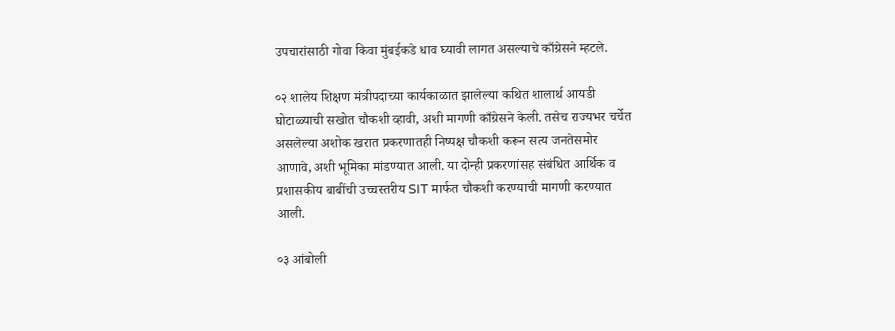उपचारांसाठी गोवा किवा मुंबईकडे धाव घ्यावी लागत असल्याचे काँग्रेसने म्हटले.

०२ शालेय शिक्षण मंत्रीपदाच्या कार्यकाळात झालेल्या कथित शालार्थ आयडी घोटाळ्याची सखोत चौकशी व्हावी, अशी मागणी काँग्रेसने केली. तसेच राज्यभर चर्चेत असलेल्या अशोक खरात प्रकरणातही निष्पक्ष चौकशी करून सत्य जनतेसमोर आणावे, अशी भूमिका मांडण्यात आली. या दोन्ही प्रकरणांसह संबंधित आर्थिक व प्रशासकीय बाबींची उच्चस्तरीय SIT मार्फत चौकशी करण्याची मागणी करण्यात आली.

०३ आंबोली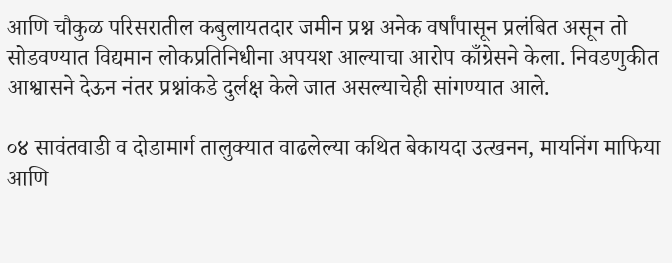आणि चौकुळ परिसरातील कबुलायतदार जमीन प्रश्न अनेक वर्षांपासून प्रलंबित असून तो सोडवण्यात विद्यमान लोकप्रतिनिधीना अपयश आल्याचा आरोप काँग्रेसने केला. निवडणुकीत आश्वासने देऊन नंतर प्रश्नांकडे दुर्लक्ष केले जात असल्याचेही सांगण्यात आले.

०४ सावंतवाडी व दोडामार्ग तालुक्यात वाढलेल्या कथित बेकायदा उत्खनन, मायनिंग माफिया आणि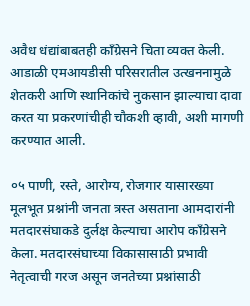अवैध धंद्यांबाबतही काँग्रेसने चिता व्यक्त केली. आडाळी एमआयडीसी परिसरातील उत्खननामुळे शेतकरी आणि स्थानिकांचे नुकसान झाल्याचा दावा करत या प्रकरणांचीही चौकशी व्हावी, अशी मागणी करण्यात आली.

०५ पाणी, रस्ते, आरोग्य, रोजगार यासारख्या मूलभूत प्रश्नांनी जनता त्रस्त असताना आमदारांनी मतदारसंघाकडे दुर्लक्ष केल्याचा आरोप काँग्रेसने केला. मतदारसंघाच्या विकासासाठी प्रभावी नेतृत्वाची गरज असून जनतेच्या प्रश्नांसाठी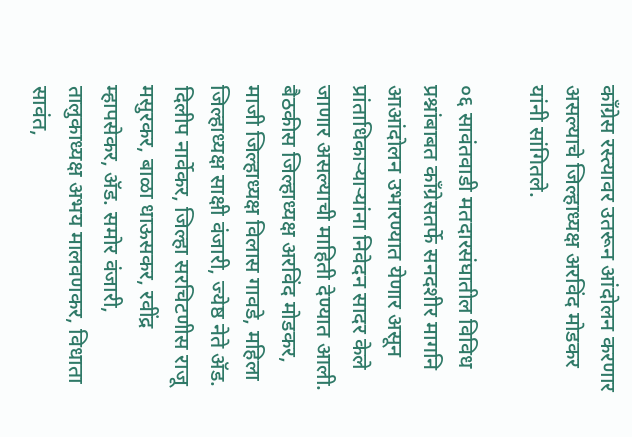काँग्रेस रस्त्यावर उतरून आंदोलन करणार असल्याचे जिल्हाध्यक्ष अरविंद मोडकर यांनी सांगितले.

०६ सावंतवाडी मतदारसंघातील विविध प्रश्नांबाबत काँग्रेसतर्फे सनदशीर मागनि आआंदोलन उभारण्यात येणार असून प्रांताधिकाऱ्याऱ्यांना निवेदन सादर केले जाणार असल्याची माहिती देण्यात आली.
बैठकीस जिल्हाध्यक्ष अरविंद मोडकर, माजी जिल्हाध्यक्ष विलास गावडे, महिला जिल्हाध्यक्ष साक्षी वंजारी, ज्येष्ठ नेते ॲड. दिलीप नार्वेकर, जिल्हा सरचिटणीस राजू मसुरकर, बाळा धाऊसकर, रवींद्र म्हापसेकर, ॲड. समोर वंजारी, तालुकाध्यक्ष अभय मालवणकर, विधाता सावंत,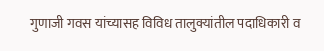गुणाजी गवस यांच्यासह विविध तालुक्यांतील पदाधिकारी व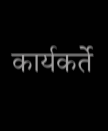कार्यकर्ते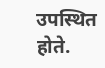उपस्थित होते.